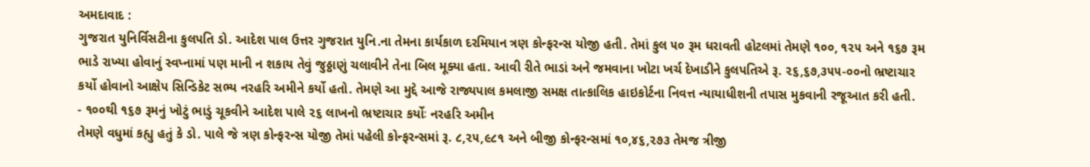અમદાવાદ :
ગુજરાત યુનિર્વિસટીના કુલપતિ ડો. આદેશ પાલ ઉત્તર ગુજરાત યુનિ.ના તેમના કાર્યકાળ દરમિયાન ત્રણ કોન્ફરન્સ યોજી હતી. તેમાં કુલ ૫૦ રૂમ ધરાવતી હોટલમાં તેમણે ૧૦૦, ૧૨૫ અને ૧૬૭ રૂમ ભાડે રાખ્યા હોવાનું સ્વપ્નામાં પણ માની ન શકાય તેવું જુઠ્ઠાણું ચલાવીને તેના બિલ મૂક્યા હતા. આવી રીતે ભાડાં અને જમવાના ખોટા ખર્ચ દેખાડીને કુલપતિએ રૂ. ૨૬,૬૭,૩૫૫-૦૦નો ભ્રષ્ટાચાર કર્યો હોવાનો આક્ષેપ સિન્ડિકેટ સભ્ય નરહરિ અમીને કર્યો હતો. તેમણે આ મુદ્દે આજે રાજ્યપાલ કમલાજી સમક્ષ તાત્કાલિક હાઇકોર્ટના નિવત્ત ન્યાયાધીશની તપાસ મુકવાની રજૂઆત કરી હતી.
- ૧૦૦થી ૧૬૭ રૂમનું ખોટું ભાડું ચૂકવીને આદેશ પાલે ૨૬ લાખનો ભ્રષ્ટાચાર કર્યોઃ નરહરિ અમીન
તેમણે વધુમાં કહ્યુ હતું કે ડો. પાલે જે ત્રણ કોન્ફરન્સ યોજી તેમાં પહેલી કોન્ફરન્સમાં રૂ. ૮,૨૫,૯૮૧ અને બીજી કોન્ફરન્સમાં ૧૦,૪૬,૨૭૩ તેમજ ત્રીજી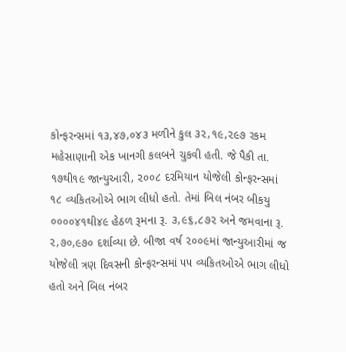કોન્ફરન્સમાં ૧૩,૪૭,૦૪૩ મળીને કુલ ૩૨,૧૯,૨૯૭ રકમ મહેસાણાની એક ખાનગી કલબને ચુકવી હતી. જે પૈકી તા. ૧૭થી૧૯ જાન્યુઆરી, ૨૦૦૮ દરમિયાન યોજેલી કોન્ફરન્સમાં ૧૮ વ્યકિતઓએ ભાગ લીધો હતો. તેમાં બિલ નંબર બીકયુ ૦૦૦૦૪૧થી૪૯ હેઠળ રૂમના રૂ. ૩,૯૬,૮૭૨ અને જમવાના રૂ. ૨,૭૦,૯૭૦ દર્શાવ્યા છે. બીજા વર્ષ ૨૦૦૯માં જાન્યુઆરીમાં જ યોજેલી ત્રણ દિવસની કોન્ફરન્સમાં ૫૫ વ્યકિતઓએ ભાગ લીધો હતો અને બિલ નંબર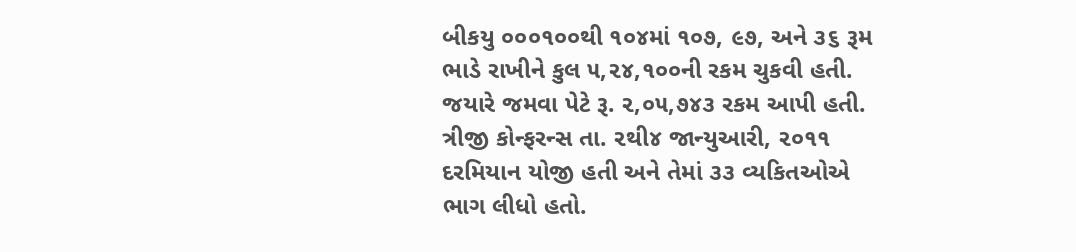બીકયુ ૦૦૦૧૦૦થી ૧૦૪માં ૧૦૭, ૯૭, અને ૩૬ રૂમ ભાડે રાખીને કુલ ૫,૨૪,૧૦૦ની રકમ ચુકવી હતી. જયારે જમવા પેટે રૂ. ૨,૦૫,૭૪૩ રકમ આપી હતી. ત્રીજી કોન્ફરન્સ તા. ૨થી૪ જાન્યુઆરી, ૨૦૧૧ દરમિયાન યોજી હતી અને તેમાં ૩૩ વ્યકિતઓએ ભાગ લીધો હતો.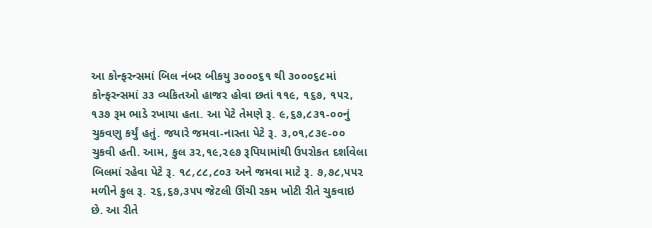આ કોન્ફરન્સમાં બિલ નંબર બીકયુ ૩૦૦૦૬૧ થી ૩૦૦૦૬૮માં કોન્ફરન્સમાં ૩૩ વ્યકિતઓ હાજર હોવા છતાં ૧૧૯, ૧૬૭, ૧૫૨, ૧૩૭ રૂમ ભાડે રખાયા હતા. આ પેટે તેમણે રૂ. ૯,૬૭,૮૩૧-૦૦નું ચુકવણુ કર્યું હતું. જયારે જમવા-નાસ્તા પેટે રૂ. ૩,૦૧,૮૩૯-૦૦ ચુકવી હતી. આમ, કુલ ૩૨,૧૯,૨૯૭ રૂપિયામાંથી ઉપરોકત દર્શાવેલા બિલમાં રહેવા પેટે રૂ. ૧૮,૮૮,૮૦૩ અને જમવા માટે રૂ. ૭,૭૮,૫૫૨ મળીને કુલ રૂ. ૨૬,૬૭,૩૫૫ જેટલી ઊંચી રકમ ખોટી રીતે ચુકવાઇ છે. આ રીતે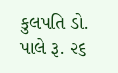કુલપતિ ડો. પાલે રૂ. ૨૬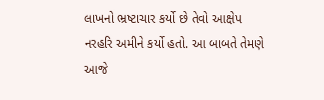લાખનો ભ્રષ્ટાચાર કર્યો છે તેવો આક્ષેપ નરહરિ અમીને કર્યો હતો. આ બાબતે તેમણે આજે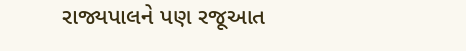રાજ્યપાલને પણ રજૂઆત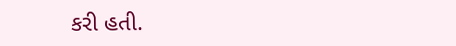કરી હતી.